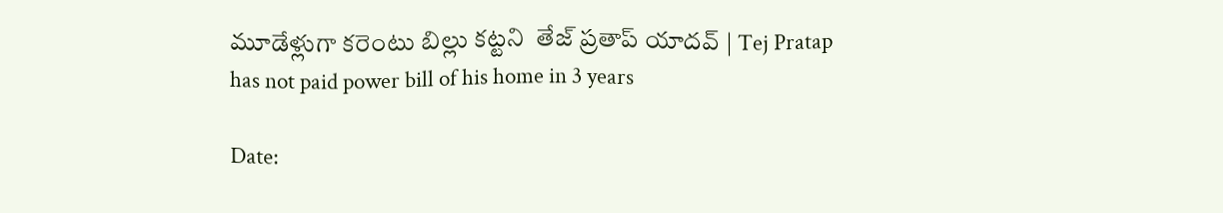మూడేళ్లుగా కరెంటు బిల్లు కట్టని  తేజ్‌ ప్రతాప్‌ యాదవ్‌ | Tej Pratap has not paid power bill of his home in 3 years

Date: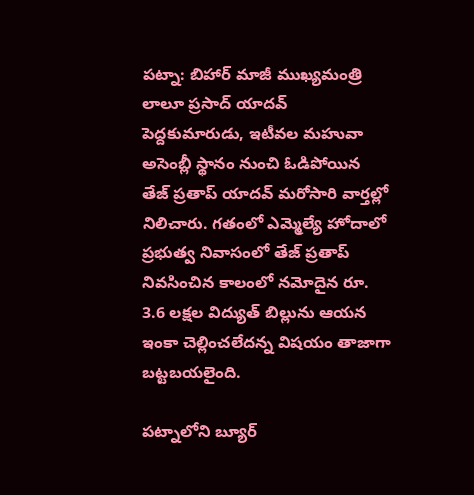పట్నా: బిహార్‌ మాజీ ముఖ్యమంత్రి లాలూ ప్రసాద్‌ యాదవ్‌ పెద్దకుమారుడు, ఇటీవల మహువా అసెంబ్లీ స్థానం నుంచి ఓడిపోయిన తేజ్‌ ప్రతాప్‌ యాదవ్‌ మరోసారి వార్తల్లో నిలిచారు. గతంలో ఎమ్మెల్యే హోదాలో ప్రభుత్వ నివాసంలో తేజ్‌ ప్రతాప్‌ నివసించిన కాలంలో నమోదైన రూ. 3.6 లక్షల విద్యుత్‌ బిల్లును ఆయన ఇంకా చెల్లించలేదన్న విషయం తాజాగా బట్టబయలైంది.

పట్నాలోని బ్యూర్‌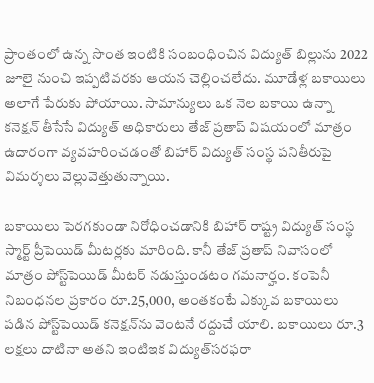ప్రాంతంలో ఉన్న సొంత ఇంటికి సంబంధించిన విద్యుత్‌ బిల్లును 2022 జూలై నుంచి ఇప్పటివరకు ఆయన చెల్లించలేదు. మూడేళ్ల బకాయిలు అలాగే పేరుకు పోయాయి. సామాన్యులు ఒక నెల బకాయి ఉన్నా కనెక్షన్‌ తీసేసే విద్యుత్‌ అధికారులు తేజ్‌ ప్రతాప్‌ విషయంలో మాత్రం ఉదారంగా వ్యవహరించడంతో బిహార్‌ విద్యుత్‌ సంస్థ పనితీరుపై  విమర్శలు వెల్లువెత్తుతున్నాయి.

బకాయిలు పెరగకుండా నిరోధించడానికి బిహార్‌ రాష్ట్ర విద్యుత్‌ సంస్థ స్మార్ట్‌ ప్రీపెయిడ్‌ మీటర్లకు మారింది. కానీ తేజ్‌ ప్రతాప్‌ నివాసంలో మాత్రం పోస్ట్‌పెయిడ్‌ మీటర్‌ నడుస్తుండటం గమనార్హం. కంపెనీ నిబంధనల ప్రకారం రూ.25,000, అంతకంటే ఎక్కువ బకాయిలు పడిన పోస్ట్‌పెయిడ్‌ కనెక్షన్‌ను వెంటనే రద్దుచే యాలి. బకాయిలు రూ.3 లక్షలు దాటినా అతని ఇంటిఇక విద్యుత్‌సరఫరా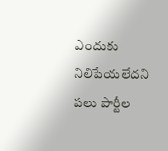ఎందుకు నిలిపేయలేదని పలు పార్టీల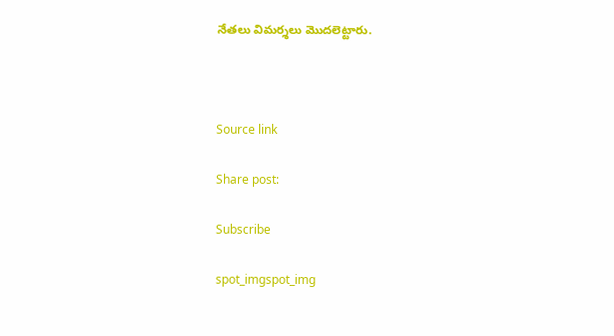నేతలు విమర్శలు మొదలెట్టారు.



Source link

Share post:

Subscribe

spot_imgspot_img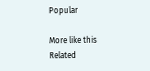Popular

More like this
Related